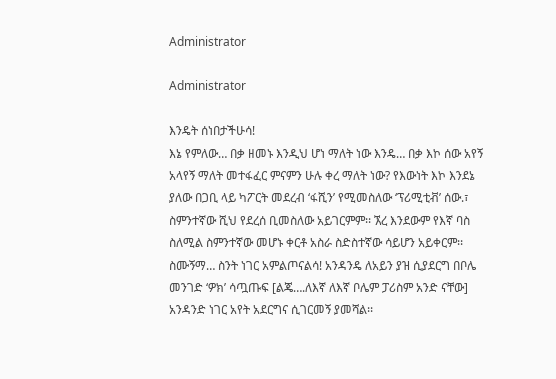Administrator

Administrator

እንዴት ሰነበታችሁሳ!
እኔ የምለው… በቃ ዘመኑ እንዲህ ሆነ ማለት ነው እንዴ… በቃ እኮ ሰው አየኝ አላየኝ ማለት መተፋፈር ምናምን ሁሉ ቀረ ማለት ነው? የእውነት እኮ እንደኔ ያለው በጋቢ ላይ ካፖርት መደረብ ‘ፋሺን’ የሚመስለው ‘ፕሪሚቲቭ’ ሰው.፣ ስምንተኛው ሺህ የደረሰ ቢመስለው አይገርምም፡፡ ኧረ እንደውም የእኛ ባስ ስለሚል ስምንተኛው መሆኑ ቀርቶ አስራ ስድስተኛው ሳይሆን አይቀርም፡፡ስሙኝማ… ስንት ነገር አምልጦናልሳ! አንዳንዴ ለአይን ያዝ ሲያደርግ በቦሌ መንገድ ‘ዎክ’ ሳጧጡፍ [ልጄ….ለእኛ ለእኛ ቦሌም ፓሪስም አንድ ናቸው] አንዳንድ ነገር አየት አደርግና ሲገርመኝ ያመሻል፡፡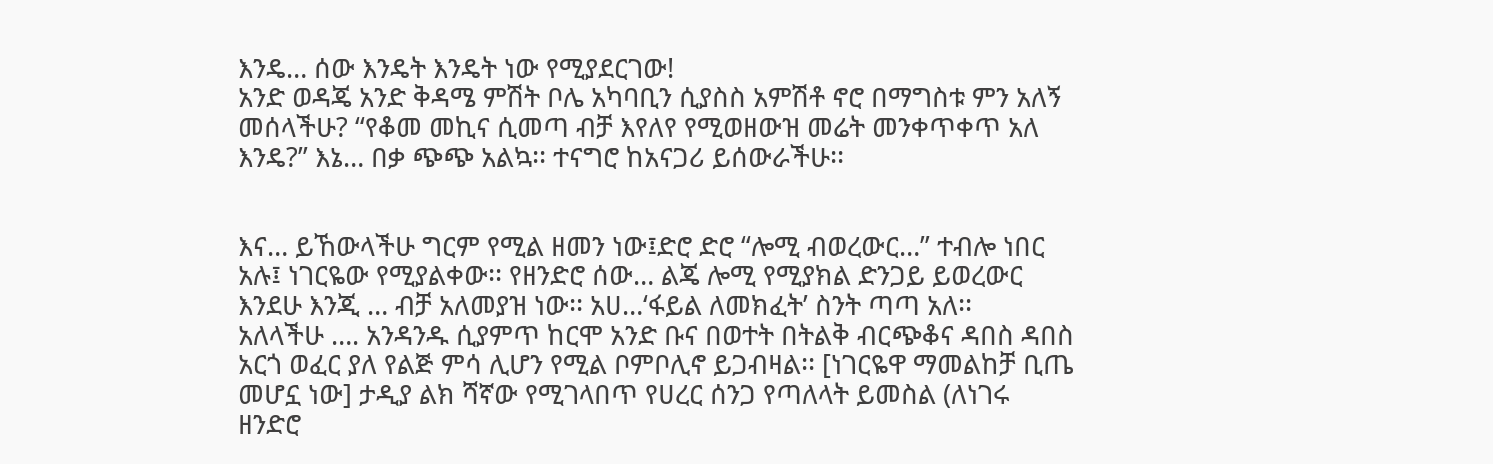እንዴ… ሰው እንዴት እንዴት ነው የሚያደርገው!
አንድ ወዳጄ አንድ ቅዳሜ ምሽት ቦሌ አካባቢን ሲያስስ አምሽቶ ኖሮ በማግስቱ ምን አለኝ መሰላችሁ? “የቆመ መኪና ሲመጣ ብቻ እየለየ የሚወዘውዝ መሬት መንቀጥቀጥ አለ እንዴ?” እኔ… በቃ ጭጭ አልኳ፡፡ ተናግሮ ከአናጋሪ ይሰውራችሁ፡፡


እና… ይኸውላችሁ ግርም የሚል ዘመን ነው፤ድሮ ድሮ “ሎሚ ብወረውር…” ተብሎ ነበር አሉ፤ ነገርዬው የሚያልቀው፡፡ የዘንድሮ ሰው… ልጄ ሎሚ የሚያክል ድንጋይ ይወረውር እንደሁ እንጂ … ብቻ አለመያዝ ነው፡፡ አሀ…‘ፋይል ለመክፈት’ ስንት ጣጣ አለ፡፡
አለላችሁ …. አንዳንዱ ሲያምጥ ከርሞ አንድ ቡና በወተት በትልቅ ብርጭቆና ዳበስ ዳበስ አርጎ ወፈር ያለ የልጅ ምሳ ሊሆን የሚል ቦምቦሊኖ ይጋብዛል፡፡ [ነገርዬዋ ማመልከቻ ቢጤ መሆኗ ነው] ታዲያ ልክ ሻኛው የሚገላበጥ የሀረር ሰንጋ የጣለላት ይመስል (ለነገሩ ዘንድሮ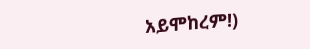አይሞከረም!)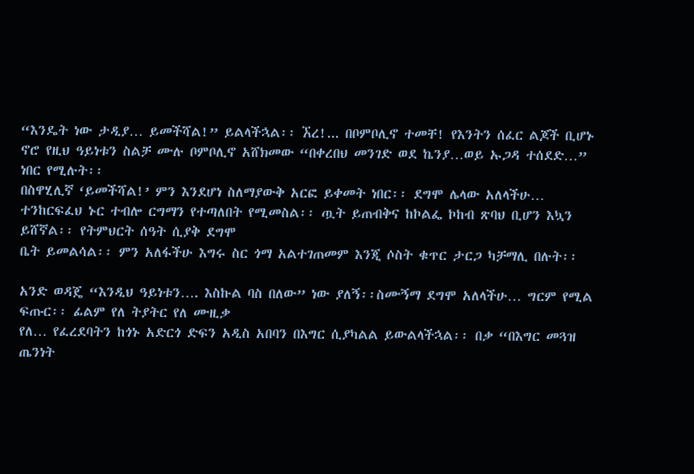“እንዴት ነው ታዲያ… ይመችሻል!” ይልላችኋል፡፡ ኧረ!... በቦምቦሊኖ ተመቸ! የእንትን ሰፈር ልጆች ቢሆኑ ኖሮ የዚህ ዓይነቱን ስልቻ ሙሉ ቦምቦሊኖ አሸክመው “በቀረበህ መንገድ ወደ ኬንያ…ወይ ኡጋዳ ተሰደድ…” ነበር የሚሉት፡፡
በስዋሂሊኛ ‘ይመችሻል!’ ምን እንደሆነ ስለማያውቅ አርፎ ይቀመት ነበር፡፡ ደግሞ ሌላው አለላችሁ… ተንከርፍፈህ ኑር ተብሎ ርግማን የተጣለበት የሚመስል፡፡ ጧት ይጠብቅና ከኮልፌ ኮከብ ጽባህ ቢሆን እኳን ይሸኛል፡፡ የትምህርት ሰዓት ሲያቅ ደግሞ
ቤት ይመልሳል፡፡ ምን አለፋችሁ እግሩ ስር ጎማ አልተገጠመም እንጂ ሶስት ቁጥር ታርጋ ካቻማሊ በሉት፡፡

አንድ ወዳጄ “እንዲህ ዓይነቱን…. እስኩል ባስ በለው” ነው ያለኝ፡፡ስሙኝማ ደግሞ አለላችሁ… ግርም የሚል ፍጡር፡፡ ፊልም የለ ትያትር የለ ሙዚቃ
የለ… የፈረደባትን ከጎኑ አድርጎ ድፍን አዲስ አበባን በእግር ሲያካልል ይውልላችኋል፡፡ በቃ “በእግር መጓዝ ጤንነት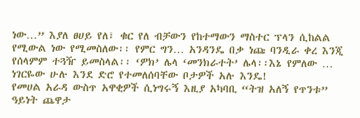ነው…” እያለ ፀሀይ የለ፣ ቁር የለ ብቻውን የከተማውን ማስተር ፕላን ሲከልል የሚውል ነው የሚመስለው፡፡ የምር ግን… አንዳንዴ በቃ ነጩ ባንዲራ ቀረ እንጂ የሰላምም ተጓዥ ይመስላል፡፡ ‘ዎክ’ ሌላ ‘መንክራተት’ ሌላ፡፡እኔ የምለው … ነገርዬው ሁሉ እንደ ድሮ የተመለሰባቸው ቦታዎች አሉ እንዴ!
የመሀል አራዳ ውስጥ አዋቂዎች ሲነግሩኝ እዚያ አካባቢ “ትዝ አለኝ የጥንቱ” ዓይነት ጨዋታ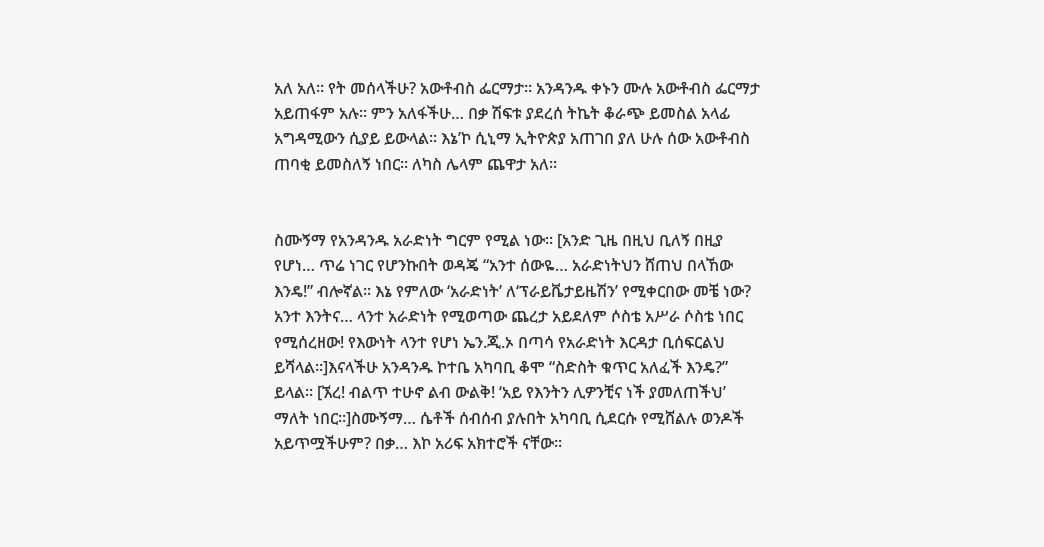አለ አለ፡፡ የት መሰላችሁ? አውቶብስ ፌርማታ፡፡ አንዳንዱ ቀኑን ሙሉ አውቶብስ ፌርማታ አይጠፋም አሉ፡፡ ምን አለፋችሁ… በቃ ሽፍቱ ያደረሰ ትኬት ቆራጭ ይመስል አላፊ አግዳሚውን ሲያይ ይውላል፡፡ እኔ’ኮ ሲኒማ ኢትዮጵያ አጠገበ ያለ ሁሉ ሰው አውቶብስ ጠባቂ ይመስለኝ ነበር፡፡ ለካስ ሌላም ጨዋታ አለ፡፡


ስሙኝማ የአንዳንዱ አራድነት ግርም የሚል ነው፡፡ [አንድ ጊዜ በዚህ ቢለኝ በዚያ የሆነ… ጥሬ ነገር የሆንኩበት ወዳጄ “አንተ ሰውዬ… አራድነትህን ሸጠህ በላኸው እንዴ!” ብሎኛል፡፡ እኔ የምለው ‘አራድነት’ ለ‘ፕራይቬታይዜሽን’ የሚቀርበው መቼ ነው? አንተ እንትና… ላንተ አራድነት የሚወጣው ጨረታ አይደለም ሶስቴ አሥራ ሶስቴ ነበር የሚሰረዘው! የእውነት ላንተ የሆነ ኤን.ጂ.ኦ በጣሳ የአራድነት እርዳታ ቢሰፍርልህ ይሻላል፡፡]እናላችሁ አንዳንዱ ኮተቤ አካባቢ ቆሞ “ስድስት ቁጥር አለፈች እንዴ?” ይላል፡፡ [ኧረ! ብልጥ ተሁኖ ልብ ውልቅ! ‘አይ የእንትን ሊዎንቺና ነች ያመለጠችህ’ ማለት ነበር፡፡]ስሙኝማ… ሴቶች ሰብሰብ ያሉበት አካባቢ ሲደርሱ የሚሸልሉ ወንዶች አይጥሟችሁም? በቃ… እኮ አሪፍ አክተሮች ናቸው፡፡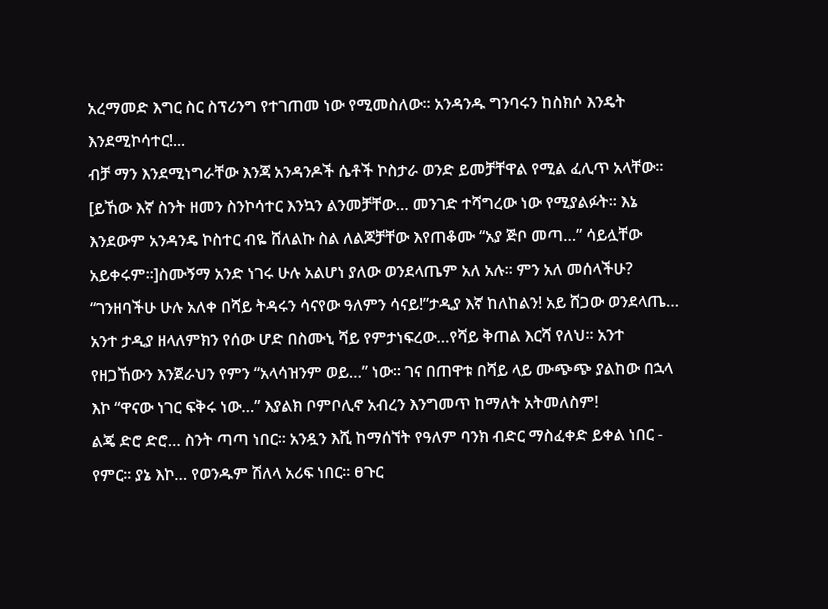አረማመድ እግር ስር ስፕሪንግ የተገጠመ ነው የሚመስለው፡፡ አንዳንዱ ግንባሩን ከስክሶ እንዴት እንደሚኮሳተር!...
ብቻ ማን እንደሚነግራቸው እንጃ አንዳንዶች ሴቶች ኮስታራ ወንድ ይመቻቸዋል የሚል ፈሊጥ አላቸው፡፡ [ይኸው እኛ ስንት ዘመን ስንኮሳተር እንኳን ልንመቻቸው… መንገድ ተሻግረው ነው የሚያልፉት፡፡ እኔ እንደውም አንዳንዴ ኮስተር ብዬ ሸለልኩ ስል ለልጆቻቸው እየጠቆሙ “አያ ጅቦ መጣ…” ሳይሏቸው አይቀሩም፡፡]ስሙኝማ አንድ ነገሩ ሁሉ አልሆነ ያለው ወንደላጤም አለ አሉ፡፡ ምን አለ መሰላችሁ?
“ገንዘባችሁ ሁሉ አለቀ በሻይ ትዳሩን ሳናየው ዓለምን ሳናይ!”ታዲያ እኛ ከለከልን! አይ ሸጋው ወንደላጤ… አንተ ታዲያ ዘላለምክን የሰው ሆድ በስሙኒ ሻይ የምታነፍረው…የሻይ ቅጠል እርሻ የለህ፡፡ አንተ የዘጋኸውን እንጀራህን የምን “አላሳዝንም ወይ…” ነው፡፡ ገና በጠዋቱ በሻይ ላይ ሙጭጭ ያልከው በኋላ እኮ “ዋናው ነገር ፍቅሩ ነው…” እያልክ ቦምቦሊኖ አብረን እንግመጥ ከማለት አትመለስም!
ልጄ ድሮ ድሮ… ስንት ጣጣ ነበር፡፡ አንዷን እሺ ከማሰኘት የዓለም ባንክ ብድር ማስፈቀድ ይቀል ነበር - የምር፡፡ ያኔ እኮ… የወንዱም ሽለላ አሪፍ ነበር፡፡ ፀጉር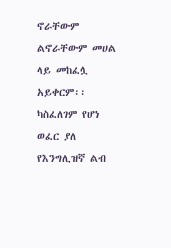ኖራቸውም ልኖራቸውም መሀል ላይ መከፈሏ አይቀርም፡፡ ካስፈለገም የሆነ ወፈር ያለ የእንግሊዝኛ ልብ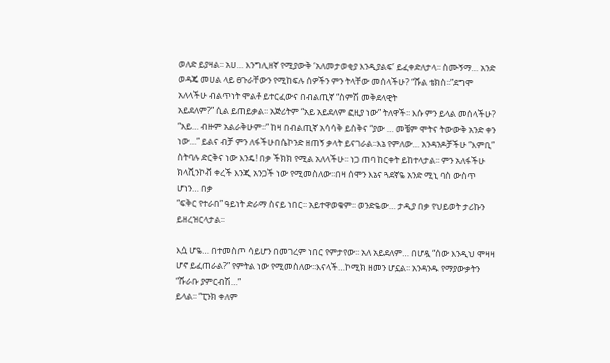ወለድ ይያዛል፡፡ አሀ… እንግሊዘኛ የሚያውቅ ‘አለመታወቂያ እንዲያልፍ’ ይፈቀድለታላ፡፡ ስሙኝማ… አንድ ወዳጄ መሀል ላይ ፀጉራቸውን የሚከፍሉ ሰዎችን ምን ትላቸው መሰላችሁ? “ሹል ቴክስ፡፡”ደግሞ አለላችሁ ብልጥነት ሞልቶ ይተርፈውና በብልጢኛ “ስምሽ መቅደላዊት
አይደለም?” ሲል ይጠይቃል፡፡ አጅሪትም “አይ አይደለም ፎዚያ ነው” ትለዋች፡፡ እሱ ምን ይላል መሰላችሁ? “አይ… ብዙም አልራቅሁም፡፡” ከዛ በብልጢኛ አሳሳቅ ይስቅና “ያው … መቼም ሞትና ትውውቅ አንድ ቀን ነው…” ይልና ብቻ ምን ለፋችሁበሴኮንድ ዘጠኝ ቃላት ይናገራል፡፡እኔ የምለው… አንዳንዶቻችሁ “እምቢ” ስትባሉ ድርቅና ነው እንዴ! በቃ ችክክ የሚል አለላችሁ፡፡ ነጋ ጠባ ከርቀት ይከተላታል፡፡ ምን አለፋችሁ ክላሺንኮቭ ቀረች እንጂ አንጋች ነው የሚመስለው፡፡በዛ ሰሞን እኔና ጓደኛዬ አንድ ሚኒ ባስ ውስጥ ሆነን… በቃ
“ፍቅር የተራበ” ዓይነት ድራማ ስናይ ነበር፡፡ አይተዋወቁም፡፡ ወንድዬው… ታዲያ በቃ የህይወት ታሪኩን ይዘረዝርላታል፡፡

እሷ ሆዬ… በተመስጦ ሳይሆን በመገረም ነበር የምታየው፡፡ አለ አይደለም… በሆዷ “ሰው እንዲህ ሞዛዛ ሆኖ ይፈጠራል?” የምትል ነው የሚመስለው፡፡እናላች…ኮሚክ ዘመን ሆኗል፡፡ አንዳንዱ የማያውቃትን “ሹራቡ ያምርብሽ…”
ይላል፡፡ “ፒንክ ቀለም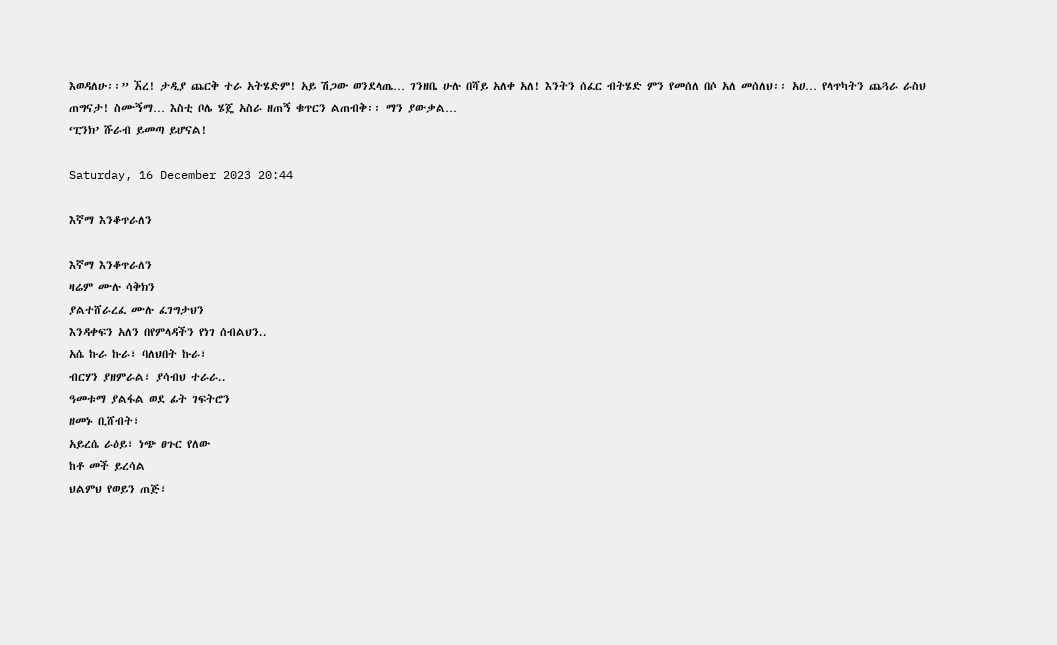እወዳለሁ፡፡” ኧረ! ታዲያ ጨርቅ ተራ አትሄድም! አይ ሽጋው ወንደላጤ… ገንዘቤ ሁሉ በሻይ አለቀ አለ! እንትን ሰፈር ብትሄድ ምን የመሰለ በሶ አለ መሰለህ፡፡ አሀ… የላጥካትን ጨጓራ ራስህ ጠግናታ! ስሙኝማ… እስቲ ቦሌ ሄጄ አስራ ዘጠኝ ቁጥርን ልጠብቅ፡፡ ማን ያውቃል…
‘ፒንክ’ ሹራብ ይመጣ ይሆናል!

Saturday, 16 December 2023 20:44

እኛማ እንቆጥራለን

እኛማ እንቆጥራለን
ዛሬም ሙሉ ሳቅክን
ያልተሸራረፈ ሙሉ ፈገግታህን
እንዳቀፍን አለን በየምላዳችን የነገ ሰብልህን..
አሴ ኩራ ኩራ፣ ባለህበት ኩራ፣
ብርሃን ያዘምራል፣ ያሳብህ ተራራ..
ዓመቱማ ያልፋል ወደ ፊት ገፍትሮን
ዘመኑ ቢሸብት፣
አይረሴ ራዕይ፣ ነጭ ፀጉር የለው
ከቶ መች ይረሳል
ህልምህ የወይን ጠጅ፣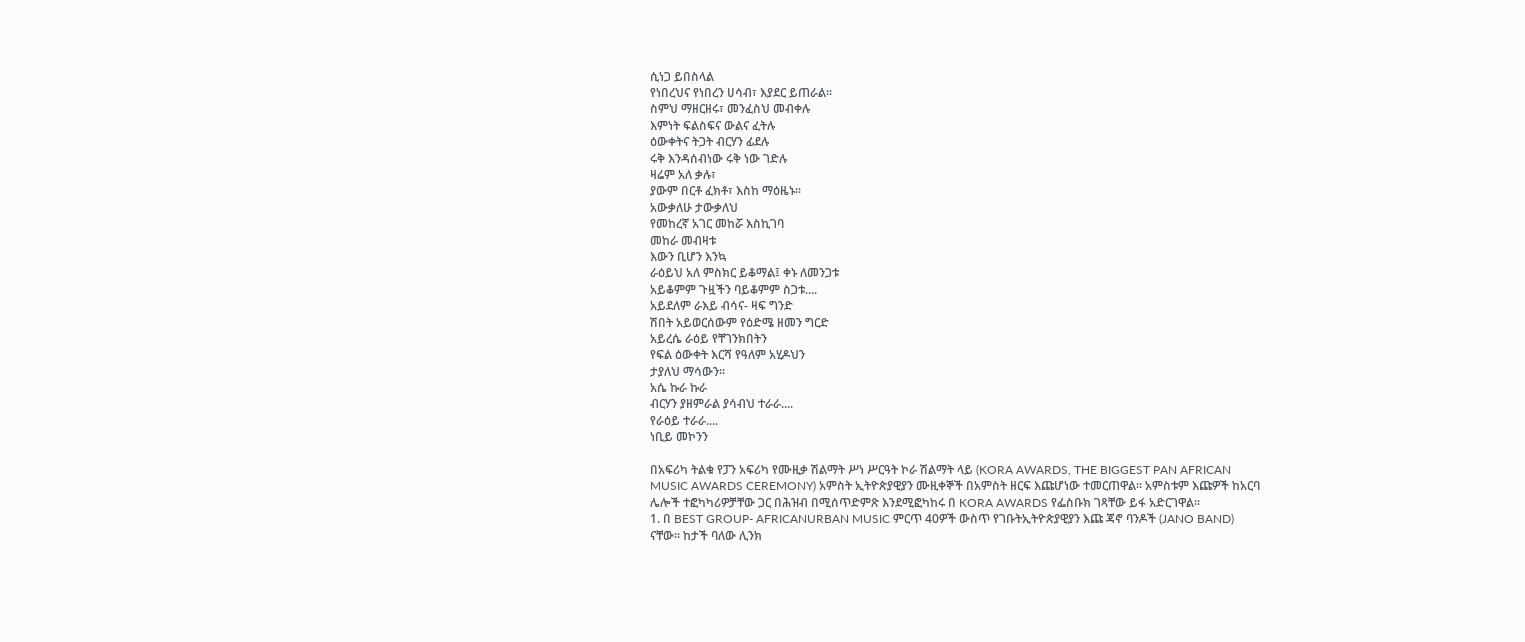ሲነጋ ይበስላል
የነበረህና የነበረን ሀሳብ፣ እያደር ይጠራል፡፡
ስምህ ማዘርዘሩ፣ መንፈስህ መብቀሉ
እምነት ፍልስፍና ውልና ፈትሉ
ዕውቀትና ትጋት ብርሃን ፊደሉ
ሩቅ እንዳሰብነው ሩቅ ነው ገድሉ
ዛሬም አለ ቃሉ፣
ያውም በርቶ ፈክቶ፣ እስከ ማዕዜኑ፡፡
አውቃለሁ ታውቃለህ
የመከረኛ አገር መከሯ እስኪገባ
መከራ መብዛቱ
እውን ቢሆን እንኳ
ራዕይህ አለ ምስክር ይቆማል፤ ቀኑ ለመንጋቱ
አይቆምም ጉዟችን ባይቆምም ስጋቱ....
አይደለም ራእይ ብሳና- ዛፍ ግንድ
ሽበት አይወርሰውም የዕድሜ ዘመን ግርድ
አይረሴ ራዕይ የቸገንክበትን
የፍል ዕውቀት እርሻ የዓለም አሂዶህን
ታያለህ ማሳውን፡፡
አሴ ኩራ ኩራ
ብርሃን ያዘምራል ያሳብህ ተራራ....
የራዕይ ተራራ....
ነቢይ መኮንን

በአፍሪካ ትልቁ የፓን አፍሪካ የሙዚቃ ሽልማት ሥነ ሥርዓት ኮራ ሽልማት ላይ (KORA AWARDS, THE BIGGEST PAN AFRICAN
MUSIC AWARDS CEREMONY) አምስት ኢትዮጵያዊያን ሙዚቀኞች በአምስት ዘርፍ እጩሆነው ተመርጠዋል፡፡ አምስቱም እጩዎች ከአርባ
ሌሎች ተፎካካሪዎቻቸው ጋር በሕዝብ በሚሰጥድምጽ እንደሚፎካከሩ በ KORA AWARDS የፌስቡክ ገጻቸው ይፋ አድርገዋል፡፡
1. በ BEST GROUP- AFRICANURBAN MUSIC ምርጥ 40ዎች ውስጥ የገቡትኢትዮጵያዊያን እጩ ጃኖ ባንዶች (JANO BAND)
ናቸው፡፡ ከታች ባለው ሊንክ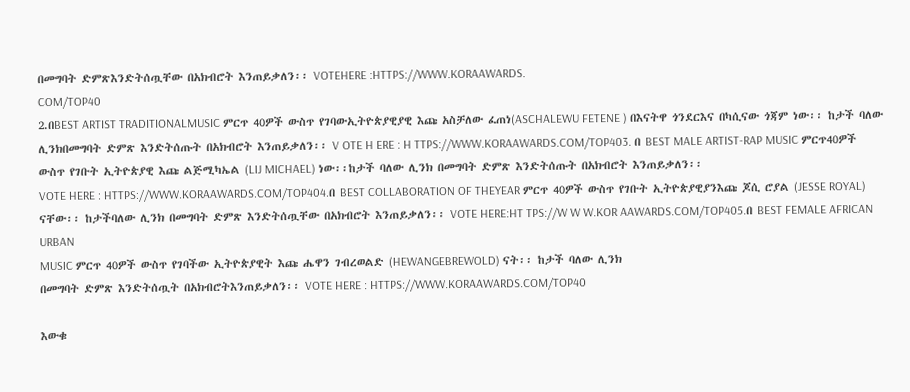በመግባት ድምጽእንድትሰጧቸው በአክብሮት እንጠይቃለን፡፡ VOTEHERE :HTTPS://WWW.KORAAWARDS.
COM/TOP40
2.በBEST ARTIST TRADITIONALMUSIC ምርጥ 40ዎች ውስጥ የገባውኢትዮጵያዊያዊ እጩ አስቻለው ፈጠነ(ASCHALEWU FETENE ) በእናትዋ ጎንደርእና በካሲናው ጎጃም ነው፡፡ ከታች ባለው ሊንክበመግባት ድምጽ እንድትሰጡት በአክብሮት እንጠይቃለን፡፡ V OTE H ERE : H TTPS://WWW.KORAAWARDS.COM/TOP403. በ BEST MALE ARTIST-RAP MUSIC ምርጥ40ዎች ውስጥ የገቡት ኢትዮጵያዊ እጩ ልጅሚካኤል (LIJ MICHAEL) ነው፡፡ከታች ባለው ሊንክ በመግባት ድምጽ እንድትሰጡት በአክብሮት እንጠይቃለን፡፡
VOTE HERE : HTTPS://WWW.KORAAWARDS.COM/TOP404.በ BEST COLLABORATION OF THEYEAR ምርጥ 40ዎች ውስጥ የገቡት ኢትዮጵያዊያንእጩ ጆሲ ሮያል (JESSE ROYAL) ናቸው፡፡ ከታችባለው ሊንክ በመግባት ድምጽ እንድትሰጧቸው በአክብሮት እንጠይቃለን፡፡ VOTE HERE:HT TPS://W W W.KOR AAWARDS.COM/TOP405.በ BEST FEMALE AFRICAN URBAN
MUSIC ምርጥ 40ዎች ውስጥ የገባችው ኢትዮጵያዊት እጩ ሔዋን ገብረወልድ (HEWANGEBREWOLD) ናት፡፡ ከታች ባለው ሊንክ
በመግባት ድምጽ እንድትሰጧት በአክብሮትእንጠይቃለን፡፡ VOTE HERE : HTTPS://WWW.KORAAWARDS.COM/TOP40

እውቁ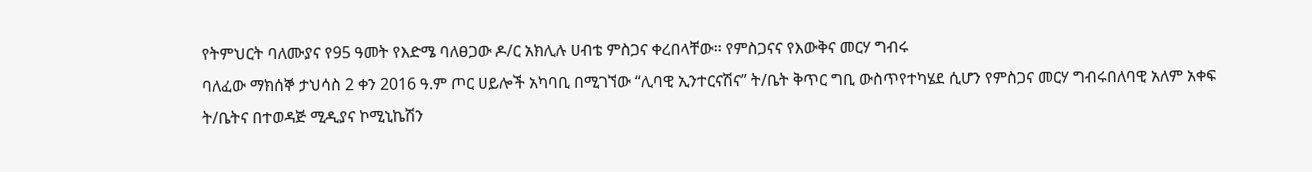የትምህርት ባለሙያና የ95 ዓመት የእድሜ ባለፀጋው ዶ/ር አክሊሉ ሀብቴ ምስጋና ቀረበላቸው፡፡ የምስጋናና የእውቅና መርሃ ግብሩ
ባለፈው ማክሰኞ ታህሳስ 2 ቀን 2016 ዓ.ም ጦር ሀይሎች አካባቢ በሚገኘው “ሊባዊ ኢንተርናሽና” ት/ቤት ቅጥር ግቢ ውስጥየተካሄደ ሲሆን የምስጋና መርሃ ግብሩበለባዊ አለም አቀፍ ት/ቤትና በተወዳጅ ሚዲያና ኮሚኒኬሽን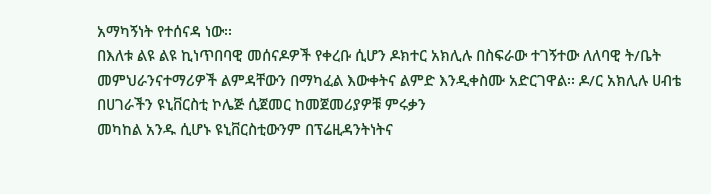አማካኝነት የተሰናዳ ነው፡፡
በእለቱ ልዩ ልዩ ኪነጥበባዊ መሰናዶዎች የቀረቡ ሲሆን ዶክተር አክሊሉ በስፍራው ተገኝተው ለለባዊ ት/ቤት መምህራንናተማሪዎች ልምዳቸውን በማካፈል እውቀትና ልምድ እንዲቀስሙ አድርገዋል፡፡ ዶ/ር አክሊሉ ሀብቴ በሀገራችን ዩኒቨርስቲ ኮሌጅ ሲጀመር ከመጀመሪያዎቹ ምሩቃን
መካከል አንዱ ሲሆኑ ዩኒቨርስቲውንም በፕሬዚዳንትነትና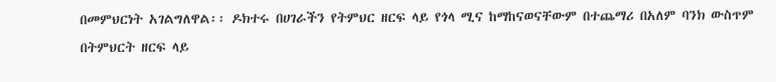በመምህርነት አገልግለዋል፡፡ ዶክተሩ በሀገራችን የትምህር ዘርፍ ላይ የጎላ ሚና ከማከናወናቸውም በተጨማሪ በአለም ባንክ ውስጥም በትምህርት ዘርፍ ላይ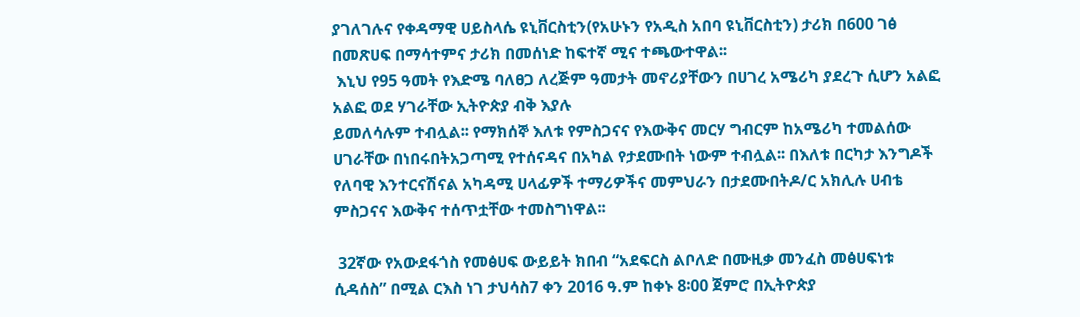ያገለገሉና የቀዳማዊ ሀይስላሴ ዩኒቨርስቲን(የአሁኑን የአዲስ አበባ ዩኒቨርስቲን) ታሪክ በ600 ገፅ በመጽሀፍ በማሳተምና ታሪክ በመሰነድ ከፍተኛ ሚና ተጫውተዋል፡፡
 እኒህ የ95 ዓመት የእድሜ ባለፀጋ ለረጅም ዓመታት መኖሪያቸውን በሀገረ አሜሪካ ያደረጉ ሲሆን አልፎ አልፎ ወደ ሃገራቸው ኢትዮጵያ ብቅ እያሉ
ይመለሳሉም ተብሏል፡፡ የማክሰኞ እለቱ የምስጋናና የእውቅና መርሃ ግብርም ከአሜሪካ ተመልሰው ሀገራቸው በነበሩበትአጋጣሚ የተሰናዳና በአካል የታደሙበት ነውም ተብሏል፡፡ በእለቱ በርካታ እንግዶች የለባዊ እንተርናሽናል አካዳሚ ሀላፊዎች ተማሪዎችና መምህራን በታደሙበትዶ/ር አክሊሉ ሀብቴ ምስጋናና እውቅና ተሰጥቷቸው ተመስግነዋል፡፡

 32ኛው የአውደፋጎስ የመፅሀፍ ውይይት ክበብ “አደፍርስ ልቦለድ በሙዚቃ መንፈስ መፅሀፍነቱ ሲዳሰስ” በሚል ርእስ ነገ ታህሳስ7 ቀን 2016 ዓ.ም ከቀኑ 8፡00 ጀምሮ በኢትዮጵያ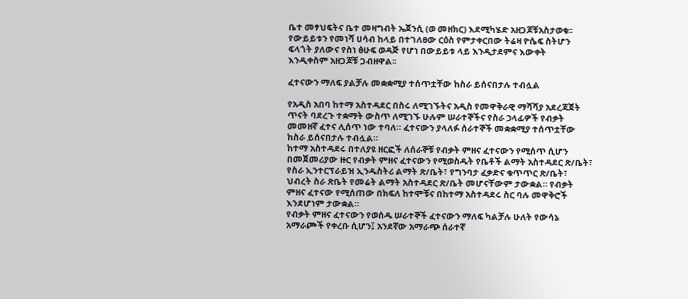ቤተ መፃህፍትና ቤተ መዛግብት ኤጀንሲ (ወ መዘክር) እደሚካሄድ አዘጋጆቹአስታወቁ፡፡ የውይይቱን የመነሻ ሀሳብ ከላይ በተገለፀው ርዕስ የምታቀርበው ትሬዛ ዮሴፍ ስትሆን ፍላጎት ያለውና የስነ ፅሁፍ ወዳጅ የሆነ በውይይቱ ላይ እንዲታደምና እውቀት
እንዲቀስም አዘጋጆቹ ጋብዘዋል፡፡

ፈተናውን ማለፍ ያልቻሉ መቋቋሚያ ተሰጥቷቸው ከስራ ይሰናበታሉ ተብሏል

የአዲስ አበባ ከተማ አስተዳደር በስሩ ለሚገኙትና አዲስ የመዋቅራዊ ማሻሻያ አደረጃጀት ጥናት ባደረጉ ተቋማት ውስጥ ለሚገኙ ሁሉም ሠራተኞችና የስራ ኃላፊዎች የብቃት መመዘኛ ፈተና ሊሰጥ ነው ተባለ። ፈተናውን ያላለፉ ሰራተኞች መቋቋሚያ ተሰጥቷቸው ከስራ ይሰናበታሉ ተብሏል።
ከተማ አስተዳደሩ በተለያዩ ዘርፎች ለሰራኞቹ የብቃት ምዘና ፈተናውን የሚሰጥ ሲሆን በመጀመሪያው ዙር የብቃት ምዘና ፈተናውን የሚወስዱት የቤቶች ልማት አስተዳደር ጽ/ቤት፣ የስራ ኢንተርፕራይዝ ኢንዱስትሪ ልማት ጽ/ቤት፣ የግንባታ ፈቃድና ቁጥጥር ጽ/ቤት፣ ህብረት ስራ ጽቤት የመሬት ልማት አስተዳደር ጽ/ቤት መሆናቸውም ታውቋል። የብቃት ምዘና ፈተናው የሚሰጠው በክፍለ ከተሞቹና በከተማ አስተዳደሩ ስር ባሉ መዋቅሮች እንደሆነም ታውቋል።
የብቃት ምዘና ፈተናውን የወሰዱ ሠራተኞች ፈተናውን ማለፍ ካልቻሉ ሁለት የውሳኔ አማራጮች የቀረቡ ሲሆን፤ አንደኛው አማራጭ ሰራተኛ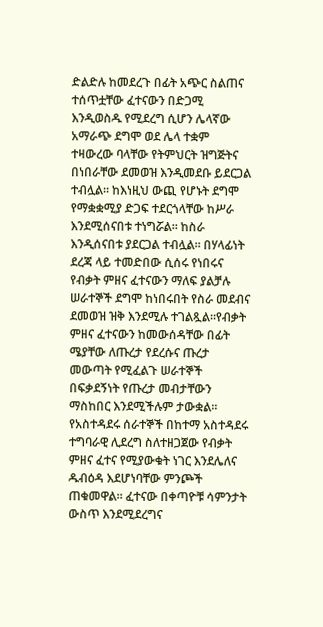ድልድሉ ከመደረጉ በፊት አጭር ስልጠና ተሰጥቷቸው ፈተናውን በድጋሚ እንዲወስዱ የሚደረግ ሲሆን ሌላኛው አማራጭ ደግሞ ወደ ሌላ ተቋም ተዛውረው ባላቸው የትምህርት ዝግጅትና በነበራቸው ደመወዝ እንዲመደቡ ይደርጋል ተብሏል። ከእነዚህ ውጪ የሆኑት ደግሞ የማቋቋሚያ ድጋፍ ተደርጎላቸው ከሥራ እንደሚሰናበቱ ተነግሯል። ከስራ እንዲሰናበቱ ያደርጋል ተብሏል። በሃላፊነት ደረጃ ላይ ተመድበው ሲሰሩ የነበሩና የብቃት ምዘና ፈተናውን ማለፍ ያልቻሉ ሠራተኞች ደግሞ ከነበሩበት የስራ መደብና ደመወዝ ዝቅ እንደሚሉ ተገልጿል።የብቃት ምዘና ፈተናውን ከመውሰዳቸው በፊት ሜያቸው ለጡረታ የደረሱና ጡረታ መውጣት የሚፈልጉ ሠራተኞች በፍቃደኝነት የጡረታ መብታቸውን ማስከበር እንደሚችሉም ታውቋል።
የአስተዳደሩ ሰራተኞች በከተማ አስተዳደሩ ተግባራዊ ሊደረግ ስለተዘጋጀው የብቃት ምዘና ፈተና የሚያውቁት ነገር እንደሌለና ዱብዕዳ እደሆነባቸው ምንጮች ጠቁመዋል። ፈተናው በቀጣዮቹ ሳምንታት ውስጥ እንደሚደረግና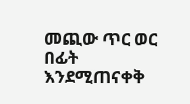መጪው ጥር ወር በፊት እንደሚጠናቀቅ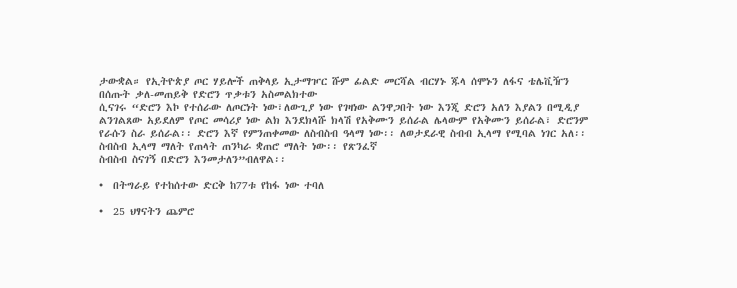ታውቋል። የኢትዮጵያ ጦር ሃይሎች ጠቅላይ ኢታማዦር ሹም ፊልድ መርሻል ብርሃኑ ጁላ ሰሞኑን ለፋና ቴሌቪዥን በሰጡት ቃለ-መጠይቅ የድሮን ጥቃቱን አስመልክተው
ሲናገሩ “ድሮን እኮ የተሰራው ለጦርነት ነው፣ለውጊያ ነው የገዛነው ልንዋጋበት ነው እንጂ ድሮን አለን እያልን በሚዲያ ልንገልጸው አይደለም የጦር መሳሪያ ነው ልክ እንደክላሹ ክላሽ የአቅሙን ይሰራል ሌላውም የአቅሙን ይሰራል፣ ድሮንም የራሱን ስራ ይሰራል፡፡ ድሮን እኛ የምንጠቀመው ለስብስብ ዓላማ ነው፡፡ ለወታደራዊ ስብብ ኢላማ የሚባል ነገር አለ፡፡ ስብስብ ኢላማ ማለት የጠላት ጠንካራ ቋጠሮ ማለት ነው፡፡ የጽንፈኛ
ስብስብ ስናገኝ በድሮን እንመታለን”ብለዋል፡፡

•  በትግራይ የተከሰተው ድርቅ ከ77ቱ የከፋ ነው ተባለ

•  25 ህፃናትን ጨምሮ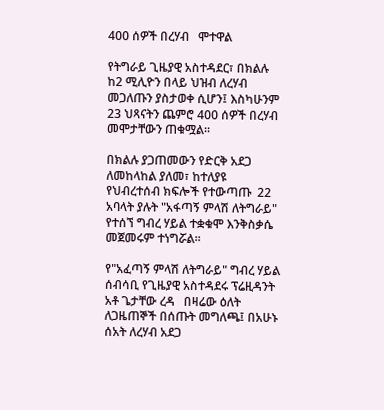400 ሰዎች በረሃብ   ሞተዋል

የትግራይ ጊዜያዊ አስተዳደር፣ በክልሉ   ከ2 ሚሊዮን በላይ ህዝብ ለረሃብ መጋለጡን ያስታወቀ ሲሆን፤ እስካሁንም 23 ህጻናትን ጨምሮ 400 ሰዎች በረሃብ መሞታቸውን ጠቁሟል፡፡

በክልሉ ያጋጠመውን የድርቅ አደጋ ለመከላከል ያለመ፣ ከተለያዩ የህብረተሰብ ክፍሎች የተውጣጡ  22 አባላት ያሉት "አፋጣኝ ምላሽ ለትግራይ" የተሰኘ ግብረ ሃይል ተቋቁሞ እንቅስቃሴ መጀመሩም ተነግሯል፡፡

የ"አፈጣኝ ምላሽ ለትግራይ" ግብረ ሃይል ሰብሳቢ የጊዜያዊ አስተዳደሩ ፕሬዚዳንት አቶ ጌታቸው ረዳ   በዛሬው ዕለት  ለጋዜጠኞች በሰጡት መግለጫ፤ በአሁኑ ሰአት ለረሃብ አደጋ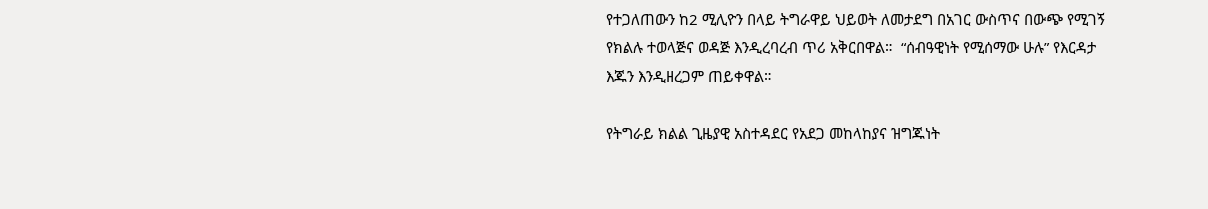የተጋለጠውን ከ2 ሚሊዮን በላይ ትግራዋይ ህይወት ለመታደግ በአገር ውስጥና በውጭ የሚገኝ የክልሉ ተወላጅና ወዳጅ እንዲረባረብ ጥሪ አቅርበዋል።  “ሰብዓዊነት የሚሰማው ሁሉ” የእርዳታ እጁን እንዲዘረጋም ጠይቀዋል።

የትግራይ ክልል ጊዜያዊ አስተዳደር የአደጋ መከላከያና ዝግጁነት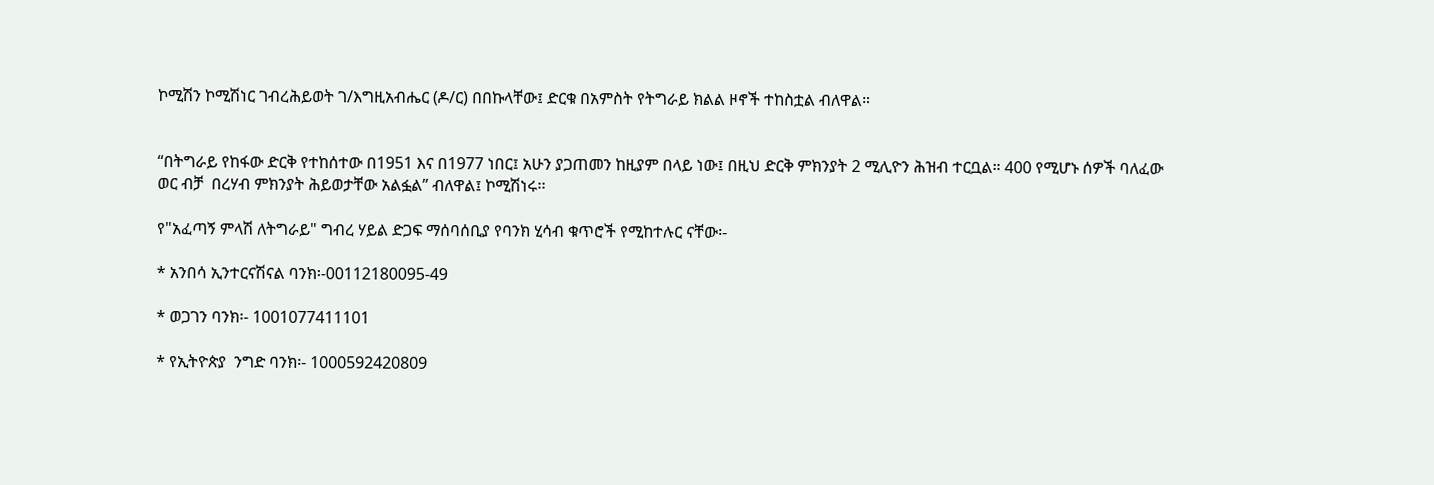ኮሚሽን ኮሚሽነር ገብረሕይወት ገ/እግዚአብሔር (ዶ/ር) በበኩላቸው፤ ድርቁ በአምስት የትግራይ ክልል ዞኖች ተከስቷል ብለዋል።


“በትግራይ የከፋው ድርቅ የተከሰተው በ1951 እና በ1977 ነበር፤ አሁን ያጋጠመን ከዚያም በላይ ነው፤ በዚህ ድርቅ ምክንያት 2 ሚሊዮን ሕዝብ ተርቧል። 400 የሚሆኑ ሰዎች ባለፈው ወር ብቻ  በረሃብ ምክንያት ሕይወታቸው አልፏል” ብለዋል፤ ኮሚሽነሩ፡፡

የ"አፈጣኝ ምላሽ ለትግራይ" ግብረ ሃይል ድጋፍ ማሰባሰቢያ የባንክ ሂሳብ ቁጥሮች የሚከተሉር ናቸው፡-

* አንበሳ ኢንተርናሽናል ባንክ፡-00112180095-49

* ወጋገን ባንክ፡- 1001077411101

* የኢትዮጵያ  ንግድ ባንክ፡- 1000592420809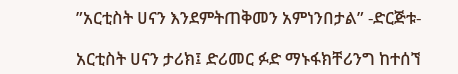”አርቲስት ሀናን እንደምትጠቅመን አምነንበታል” -ድርጅቱ-

አርቲስት ሀናን ታሪክ፤ ድሪመር ፉድ ማኑፋክቸሪንግ ከተሰኘ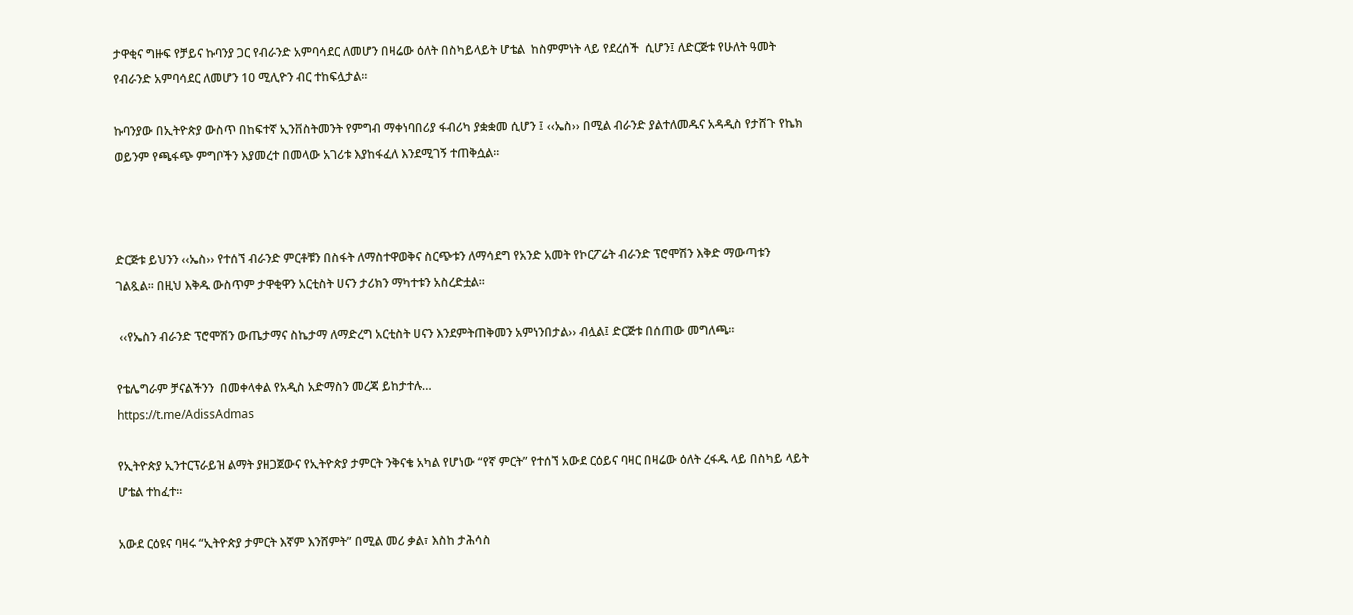ታዋቂና ግዙፍ የቻይና ኩባንያ ጋር የብራንድ አምባሳደር ለመሆን በዛሬው ዕለት በስካይላይት ሆቴል  ከስምምነት ላይ የደረሰች  ሲሆን፤ ለድርጅቱ የሁለት ዓመት የብራንድ አምባሳደር ለመሆን 10 ሚሊዮን ብር ተከፍሏታል፡፡

ኩባንያው በኢትዮጵያ ውስጥ በከፍተኛ ኢንቨስትመንት የምግብ ማቀነባበሪያ ፋብሪካ ያቋቋመ ሲሆን ፤ ‹‹ኤስ›› በሚል ብራንድ ያልተለመዱና አዳዲስ የታሸጉ የኬክ ወይንም የጫፋጭ ምግቦችን እያመረተ በመላው አገሪቱ እያከፋፈለ እንደሚገኝ ተጠቅሷል፡፡



ድርጅቱ ይህንን ‹‹ኤስ›› የተሰኘ ብራንድ ምርቶቹን በስፋት ለማስተዋወቅና ስርጭቱን ለማሳደግ የአንድ አመት የኮርፖሬት ብራንድ ፕሮሞሽን እቅድ ማውጣቱን ገልጿል፡፡ በዚህ እቅዱ ውስጥም ታዋቂዋን አርቲስት ሀናን ታሪክን ማካተቱን አስረድቷል፡፡

 ‹‹የኤስን ብራንድ ፕሮሞሽን ውጤታማና ስኬታማ ለማድረግ አርቲስት ሀናን እንደምትጠቅመን አምነንበታል›› ብሏል፤ ድርጅቱ በሰጠው መግለጫ፡፡

የቴሌግራም ቻናልችንን  በመቀላቀል የአዲስ አድማስን መረጃ ይከታተሉ…
https://t.me/AdissAdmas

የኢትዮጵያ ኢንተርፕራይዝ ልማት ያዘጋጀውና የኢትዮጵያ ታምርት ንቅናቄ አካል የሆነው “የኛ ምርት” የተሰኘ አውደ ርዕይና ባዛር በዛሬው ዕለት ረፋዱ ላይ በስካይ ላይት ሆቴል ተከፈተ፡፡

አውደ ርዕዩና ባዛሩ “ኢትዮጵያ ታምርት እኛም እንሸምት” በሚል መሪ ቃል፣ እስከ ታሕሳስ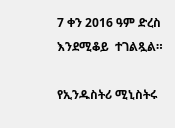7 ቀን 2016 ዓም ድረስ እንደሚቆይ  ተገልጿል።

የኢንዱስትሪ ሚኒስትሩ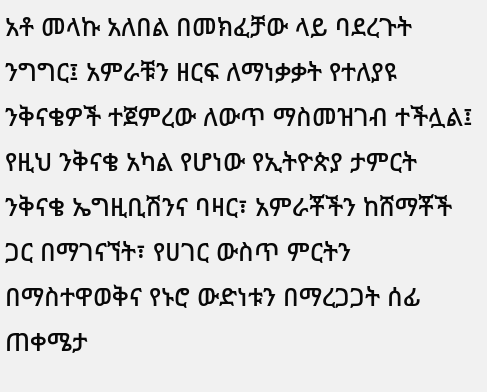አቶ መላኩ አለበል በመክፈቻው ላይ ባደረጉት ንግግር፤ አምራቹን ዘርፍ ለማነቃቃት የተለያዩ ንቅናቄዎች ተጀምረው ለውጥ ማስመዝገብ ተችሏል፤ የዚህ ንቅናቄ አካል የሆነው የኢትዮጵያ ታምርት ንቅናቄ ኤግዚቢሽንና ባዛር፣ አምራቾችን ከሸማቾች ጋር በማገናኘት፣ የሀገር ውስጥ ምርትን በማስተዋወቅና የኑሮ ውድነቱን በማረጋጋት ሰፊ ጠቀሜታ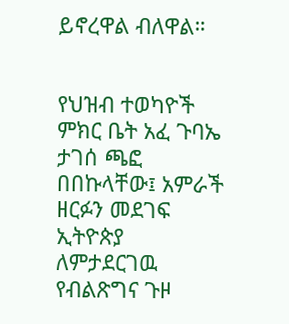ይኖረዋል ብለዋል።


የህዝብ ተወካዮች ምክር ቤት አፈ ጉባኤ ታገሰ ጫፎ በበኩላቸው፤ አምራች ዘርፉን መደገፍ ኢትዮጵያ ለምታደርገዉ የብልጽግና ጉዞ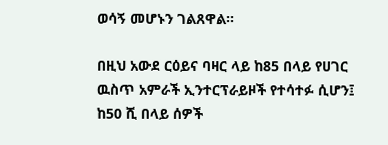ወሳኝ መሆኑን ገልጸዋል።

በዚህ አውደ ርዕይና ባዛር ላይ ከ85 በላይ የሀገር ዉስጥ አምራች ኢንተርፕራይዞች የተሳተፉ ሲሆን፤ ከ50 ሺ በላይ ሰዎች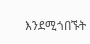እንደሚጎበኙት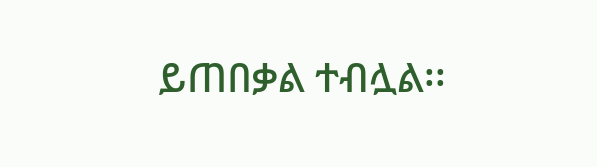ይጠበቃል ተብሏል፡፡